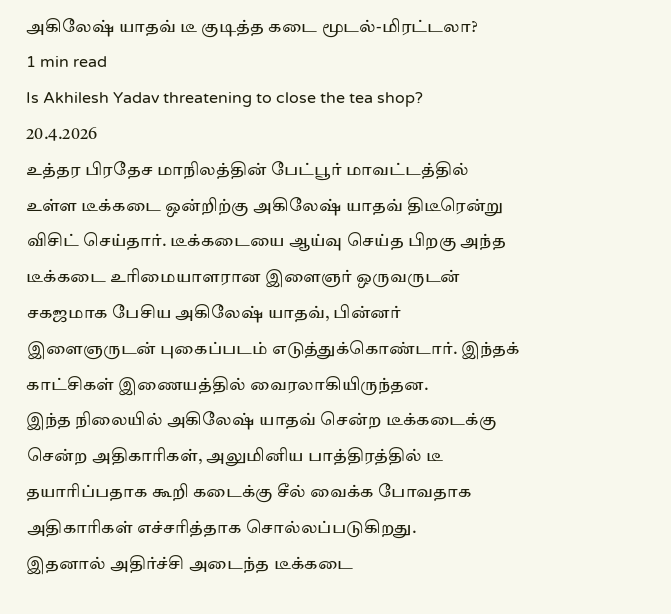அகிலேஷ் யாதவ் டீ குடித்த கடை மூடல்-மிரட்டலா?
1 min read
Is Akhilesh Yadav threatening to close the tea shop?
20.4.2026
உத்தர பிரதேச மாநிலத்தின் பேட்பூர் மாவட்டத்தில் உள்ள டீக்கடை ஒன்றிற்கு அகிலேஷ் யாதவ் திடீரென்று விசிட் செய்தார். டீக்கடையை ஆய்வு செய்த பிறகு அந்த டீக்கடை உரிமையாளரான இளைஞர் ஒருவருடன் சகஜமாக பேசிய அகிலேஷ் யாதவ், பின்னர் இளைஞருடன் புகைப்படம் எடுத்துக்கொண்டார். இந்தக் காட்சிகள் இணையத்தில் வைரலாகியிருந்தன.
இந்த நிலையில் அகிலேஷ் யாதவ் சென்ற டீக்கடைக்கு சென்ற அதிகாரிகள், அலுமினிய பாத்திரத்தில் டீ தயாரிப்பதாக கூறி கடைக்கு சீல் வைக்க போவதாக அதிகாரிகள் எச்சரித்தாக சொல்லப்படுகிறது.
இதனால் அதிர்ச்சி அடைந்த டீக்கடை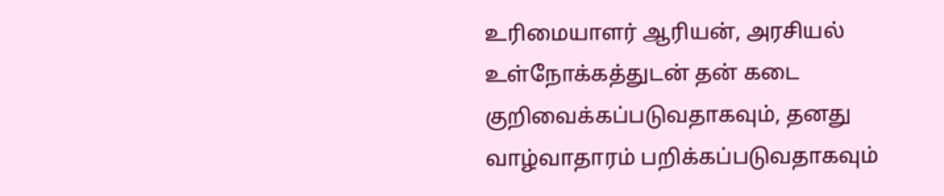உரிமையாளர் ஆரியன், அரசியல் உள்நோக்கத்துடன் தன் கடை குறிவைக்கப்படுவதாகவும், தனது வாழ்வாதாரம் பறிக்கப்படுவதாகவும்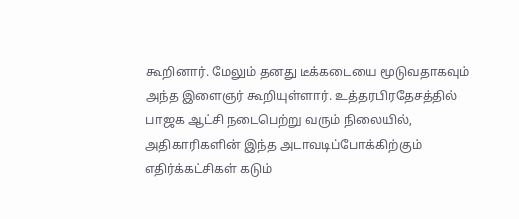கூறினார். மேலும் தனது டீக்கடையை மூடுவதாகவும் அந்த இளைஞர் கூறியுள்ளார். உத்தரபிரதேசத்தில் பாஜக ஆட்சி நடைபெற்று வரும் நிலையில், அதிகாரிகளின் இந்த அடாவடிப்போக்கிற்கும் எதிர்க்கட்சிகள் கடும்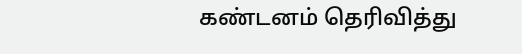கண்டனம் தெரிவித்து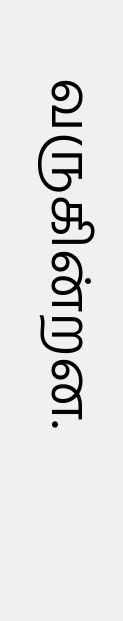வருகின்றன.